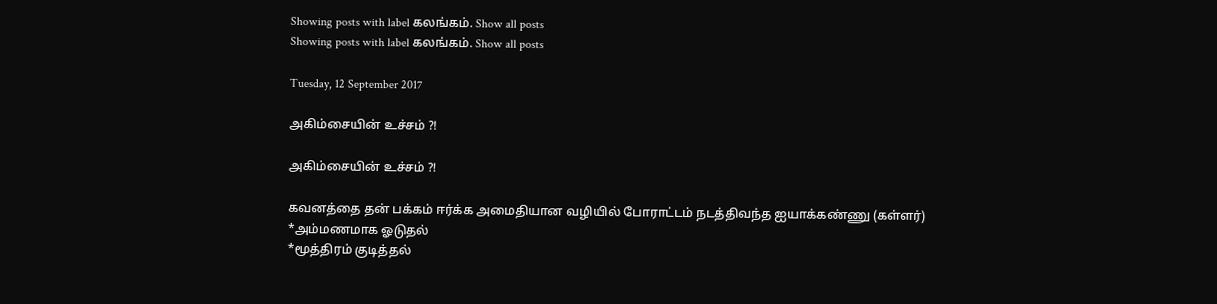Showing posts with label கலங்கம். Show all posts
Showing posts with label கலங்கம். Show all posts

Tuesday, 12 September 2017

அகிம்சையின் உச்சம் ?!

அகிம்சையின் உச்சம் ?!

கவனத்தை தன் பக்கம் ஈர்க்க அமைதியான வழியில் போராட்டம் நடத்திவந்த ஐயாக்கண்ணு (கள்ளர்)
*அம்மணமாக ஓடுதல்
*மூத்திரம் குடித்தல்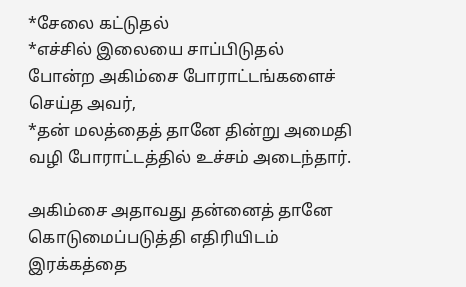*சேலை கட்டுதல்
*எச்சில் இலையை சாப்பிடுதல்
போன்ற அகிம்சை போராட்டங்களைச் செய்த அவர்,
*தன் மலத்தைத் தானே தின்று அமைதி வழி போராட்டத்தில் உச்சம் அடைந்தார்.

அகிம்சை அதாவது தன்னைத் தானே கொடுமைப்படுத்தி எதிரியிடம் இரக்கத்தை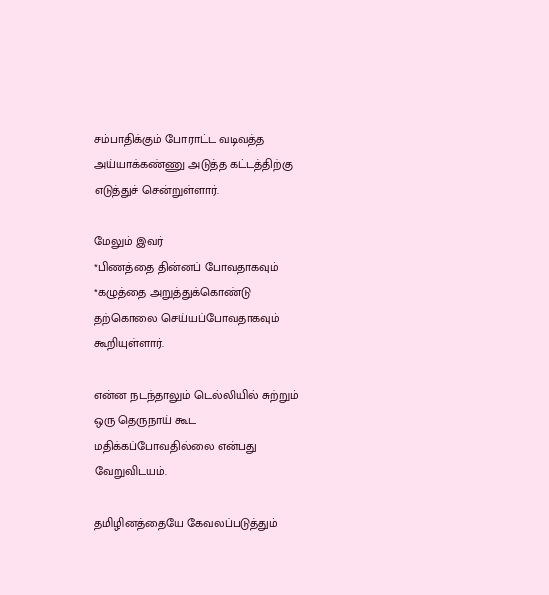சம்பாதிக்கும் போராட்ட வடிவத்த அய்யாக்கண்ணு அடுத்த கட்டத்திற்கு எடுத்துச் சென்றுள்ளார்.

மேலும் இவர்
*பிணத்தை தின்னப் போவதாகவும்
*கழுத்தை அறுத்துக்கொண்டு தற்கொலை செய்யப்போவதாகவும் கூறியுள்ளார்.

என்ன நடந்தாலும் டெல்லியில் சுற்றும் ஒரு தெருநாய் கூட மதிக்கப்போவதில்லை என்பது வேறுவிடயம்.

தமிழினத்தையே கேவலப்படுத்தும்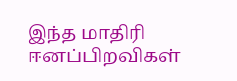இந்த மாதிரி ஈனப்பிறவிகள்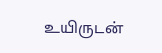உயிருடன்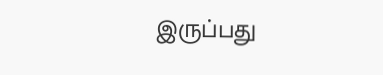இருப்பது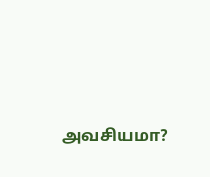அவசியமா?